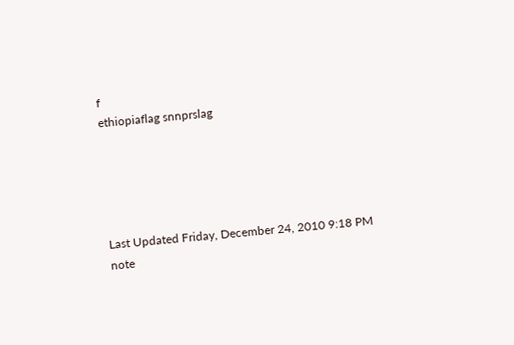f
ethiopiaflag snnprslag





Last Updated Friday, December 24, 2010 9:18 PM
note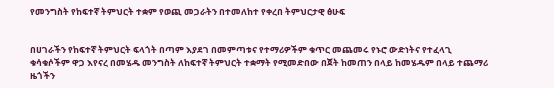የመንግስት የከፍተኛ ትምህርት ተቋም የወጪ መጋራትን በተመለከተ የቀረበ ትምህርታዊ ፅሁፍ


በሀገራችን የከፍተኛ ትምህርት ፍላጎት በጣም እያደገ በመምጣቱና የተማሪዎችም ቁጥር መጨመሩ የኑሮ ውድነትና የተፈላጊ ቁሳቁሶችም ዋጋ እየናረ በመሄዱ መንግስት ለከፍተኛ ትምህርት ተቋማት የሚመድበው በጀት ከመጠን በላይ ከመሄዱም በላይ ተጨማሪ ዜጎችን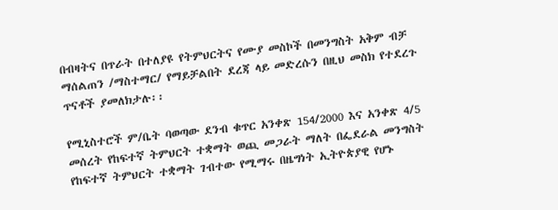በብዛትና በጥራት በተለያዩ የትምህርትና የሙያ መስኮች በመንግስት አቅም ብቻ ማሰልጠን /ማስተማር/ የማይቻልበት ደረጃ ላይ መድረሱን በዚህ መስክ የተደረጉ ጥናቶች ያመለክታሉ፡፡

የሚኒስተሮች ም/ቤት ባወጣው ደንብ ቁጥር አንቀጽ 154/2000 እና አንቀጽ 4/5 መሰረት የከፍተኛ ትምህርት ተቋማት ወጪ መጋራት ማለት በፌደራል መንግስት የከፍተኛ ትምህርት ተቋማት ገብተው የሚማሩ በዜግነት ኢትዮጵያዊ የሆኑ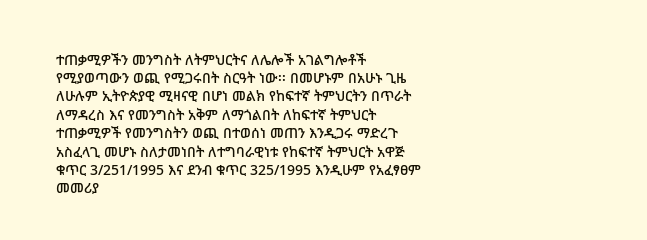ተጠቃሚዎችን መንግስት ለትምህርትና ለሌሎች አገልግሎቶች የሚያወጣውን ወጪ የሚጋሩበት ስርዓት ነው፡፡ በመሆኑም በአሁኑ ጊዜ ለሁሉም ኢትዮጵያዊ ሚዛናዊ በሆነ መልክ የከፍተኛ ትምህርትን በጥራት ለማዳረስ እና የመንግስት አቅም ለማጎልበት ለከፍተኛ ትምህርት ተጠቃሚዎች የመንግስትን ወጪ በተወሰነ መጠን እንዲጋሩ ማድረጉ አስፈላጊ መሆኑ ስለታመነበት ለተግባራዊነቱ የከፍተኛ ትምህርት አዋጅ ቁጥር 3/251/1995 እና ደንብ ቁጥር 325/1995 እንዲሁም የአፈፃፀም መመሪያ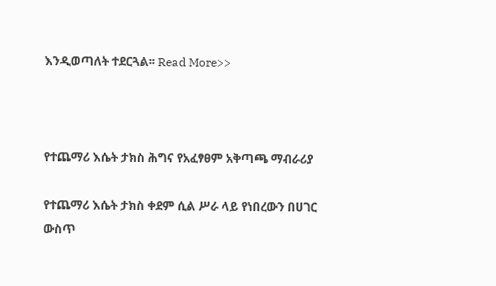እንዲወጣለት ተደርጓል፡፡ Read More>>



የተጨማሪ እሴት ታክስ ሕግና የአፈፃፀም አቅጣጫ ማብራሪያ

የተጨማሪ እሴት ታክስ ቀደም ሲል ሥራ ላይ የነበረውን በሀገር ውስጥ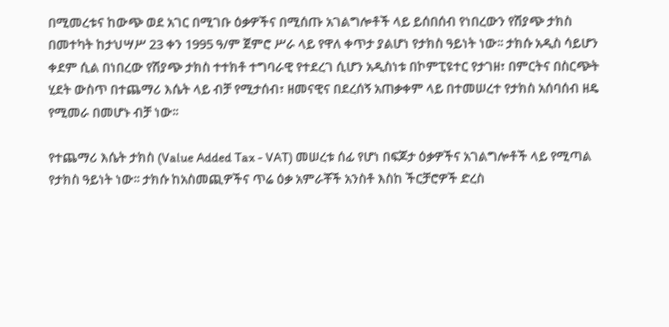በሚመረቱና ከውጭ ወደ አገር በሚገቡ ዕቃዎችና በሚሰጡ አገልግሎቶች ላይ ይሰበሰብ የነበረውን የሽያጭ ታክስ በመተካት ከታህሣሥ 23 ቀን 1995 ዓ/ም ጀምሮ ሥራ ላይ የዋለ ቀጥታ ያልሆነ የታክስ ዓይነት ነው፡፡ ታክሱ አዲስ ሳይሆን ቀደም ሲል በነበረው የሽያጭ ታክስ ተተክቶ ተግባራዊ የተደረገ ሲሆን አዲስነቱ በኮምፒዩተር የታገዘ፣ በምርትና በስርጭት ሂደት ውስጥ በተጨማሪ እሴት ላይ ብቻ የሚታሰብ፣ ዘመናዊና በደረሰኝ አጠቃቀም ላይ በተመሠረተ የታክስ አሰባሰብ ዘዴ የሚመራ በመሆኑ ብቻ ነው፡፡

የተጨማሪ እሴት ታክስ (Value Added Tax - VAT) መሠረቱ ሰፊ የሆነ በፍጆታ ዕቃዎችና አገልግሎቶች ላይ የሚጣል የታክስ ዓይነት ነው፡፡ ታክሱ ከአስመጪዎችና ጥሬ ዕቃ አምራቾች አንስቶ እስከ ችርቻሮዎች ድረስ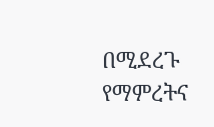በሚደረጉ የማምረትና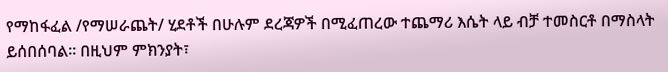የማከፋፈል /የማሠራጨት/ ሂደቶች በሁሉም ደረጃዎች በሚፈጠረው ተጨማሪ እሴት ላይ ብቻ ተመስርቶ በማስላት ይሰበሰባል፡፡ በዚህም ምክንያት፣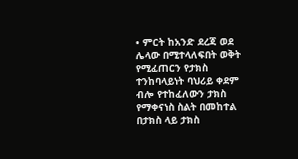• ምርት ከአንድ ደረጃ ወደ ሌላው በሚተላለፍበት ወቅት የሚፈጠርን የታክስ ተንከባላይነት ባህሪይ ቀደም ብሎ የተከፈለውን ታክስ የማቀናነስ ስልት በመከተል በታክስ ላይ ታክስ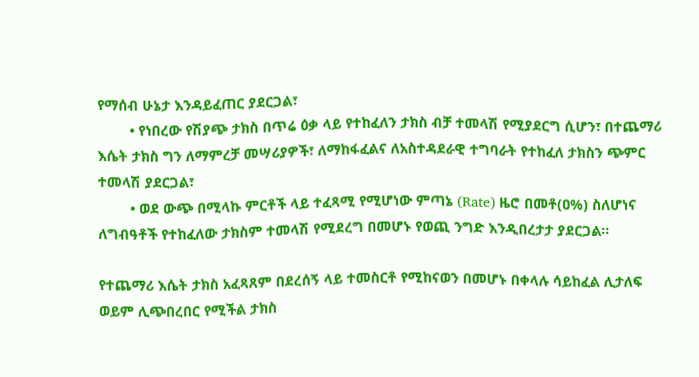የማሰብ ሁኔታ እንዳይፈጠር ያደርጋል፣
        • የነበረው የሽያጭ ታክስ በጥሬ ዕቃ ላይ የተከፈለን ታክስ ብቻ ተመላሽ የሚያደርግ ሲሆን፣ በተጨማሪ እሴት ታክስ ግን ለማምረቻ መሣሪያዎች፣ ለማከፋፈልና ለአስተዳደራዊ ተግባራት የተከፈለ ታክስን ጭምር ተመላሽ ያደርጋል፣
        • ወደ ውጭ በሚላኩ ምርቶች ላይ ተፈጻሚ የሚሆነው ምጣኔ (Rate) ዜሮ በመቶ(ዐ%) ስለሆነና ለግብዓቶች የተከፈለው ታክስም ተመላሽ የሚደረግ በመሆኑ የወጪ ንግድ እንዲበረታታ ያደርጋል፡፡

የተጨማሪ እሴት ታክስ አፈጻጸም በደረሰኝ ላይ ተመስርቶ የሚከናወን በመሆኑ በቀላሉ ሳይከፈል ሊታለፍ ወይም ሊጭበረበር የሚችል ታክስ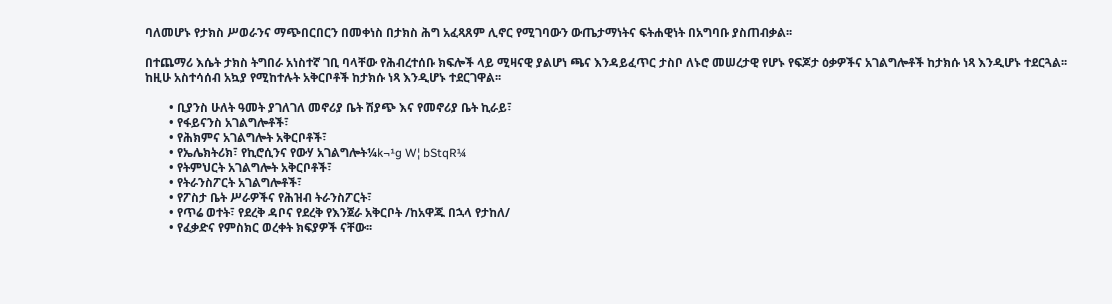ባለመሆኑ የታክስ ሥወራንና ማጭበርበርን በመቀነስ በታክስ ሕግ አፈጻጸም ሊኖር የሚገባውን ውጤታማነትና ፍትሐዊነት በአግባቡ ያስጠብቃል፡፡

በተጨማሪ እሴት ታክስ ትግበራ አነስተኛ ገቢ ባላቸው የሕብረተሰቡ ክፍሎች ላይ ሚዛናዊ ያልሆነ ጫና እንዳይፈጥር ታስቦ ለኑሮ መሠረታዊ የሆኑ የፍጆታ ዕቃዎችና አገልግሎቶች ከታክሱ ነጻ እንዲሆኑ ተደርጓል፡፡
ከዚሁ አስተሳሰብ አኳያ የሚከተሉት አቅርቦቶች ከታክሱ ነጻ እንዲሆኑ ተደርገዋል፡፡

        • ቢያንስ ሁለት ዓመት ያገለገለ መኖሪያ ቤት ሽያጭ እና የመኖሪያ ቤት ኪራይ፣
        • የፋይናንስ አገልግሎቶች፣
        • የሕክምና አገልግሎት አቅርቦቶች፣
        • የኤሌክትሪክ፣ የኪሮሲንና የውሃ አገልግሎት¼k¬¹g W¦ bStqR¼
        • የትምህርት አገልግሎት አቅርቦቶች፣
        • የትራንስፖርት አገልግሎቶች፣
        • የፖስታ ቤት ሥራዎችና የሕዝብ ትራንስፖርት፣
        • የጥሬ ወተት፣ የደረቅ ዳቦና የደረቅ የእንጀራ አቅርቦት /ከአዋጁ በኋላ የታከለ/
        • የፈቃድና የምስክር ወረቀት ክፍያዎች ናቸው፡፡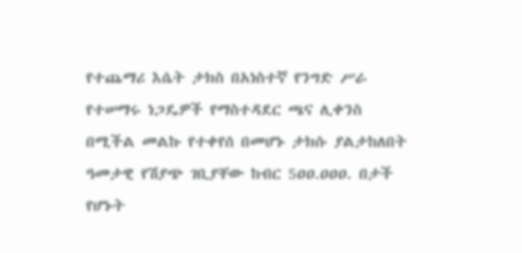የተጨማሪ እሴት ታክስ በአነስተኛ የንግድ ሥራ የተሠማሩ ነጋዴዎች የማስተዳደር ጫና ሊቀንስ በሚችል መልኩ የተቀየሰ በመሆኑ ታክሱ ያልታከለበት ዓመታዊ የሽያጭ ገቢያቸው ከብር 5ዐዐ.ዐዐዐ. በታች የሆኑት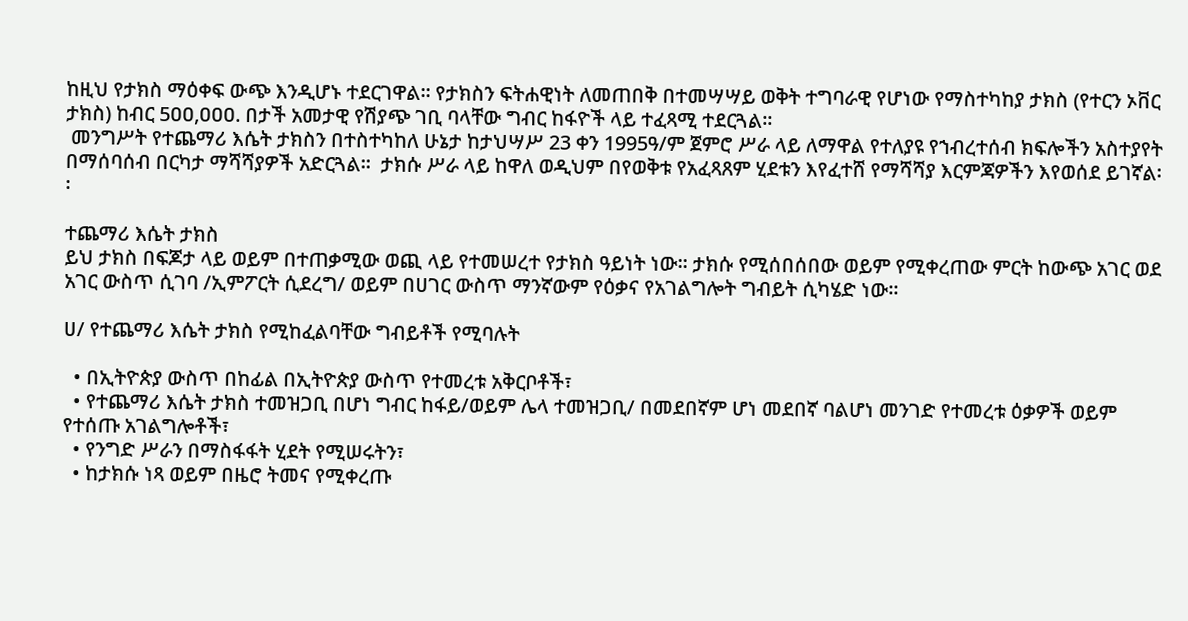ከዚህ የታክስ ማዕቀፍ ውጭ እንዲሆኑ ተደርገዋል፡፡ የታክስን ፍትሐዊነት ለመጠበቅ በተመሣሣይ ወቅት ተግባራዊ የሆነው የማስተካከያ ታክስ (የተርን ኦቨር ታክስ) ከብር 5ዐዐ,ዐዐዐ. በታች አመታዊ የሽያጭ ገቢ ባላቸው ግብር ከፋዮች ላይ ተፈጻሚ ተደርጓል፡፡
 መንግሥት የተጨማሪ እሴት ታክስን በተስተካከለ ሁኔታ ከታህሣሥ 23 ቀን 1995ዓ/ም ጀምሮ ሥራ ላይ ለማዋል የተለያዩ የኀብረተሰብ ክፍሎችን አስተያየት በማሰባሰብ በርካታ ማሻሻያዎች አድርጓል፡፡  ታክሱ ሥራ ላይ ከዋለ ወዲህም በየወቅቱ የአፈጻጸም ሂደቱን እየፈተሸ የማሻሻያ እርምጃዎችን እየወሰደ ይገኛል፡፡

ተጨማሪ እሴት ታክስ
ይህ ታክስ በፍጆታ ላይ ወይም በተጠቃሚው ወጪ ላይ የተመሠረተ የታክስ ዓይነት ነው፡፡ ታክሱ የሚሰበሰበው ወይም የሚቀረጠው ምርት ከውጭ አገር ወደ አገር ውስጥ ሲገባ /ኢምፖርት ሲደረግ/ ወይም በሀገር ውስጥ ማንኛውም የዕቃና የአገልግሎት ግብይት ሲካሄድ ነው፡፡

ሀ/ የተጨማሪ እሴት ታክስ የሚከፈልባቸው ግብይቶች የሚባሉት

  • በኢትዮጵያ ውስጥ በከፊል በኢትዮጵያ ውስጥ የተመረቱ አቅርቦቶች፣
  • የተጨማሪ እሴት ታክስ ተመዝጋቢ በሆነ ግብር ከፋይ/ወይም ሌላ ተመዝጋቢ/ በመደበኛም ሆነ መደበኛ ባልሆነ መንገድ የተመረቱ ዕቃዎች ወይም የተሰጡ አገልግሎቶች፣
  • የንግድ ሥራን በማስፋፋት ሂደት የሚሠሩትን፣
  • ከታክሱ ነጻ ወይም በዜሮ ትመና የሚቀረጡ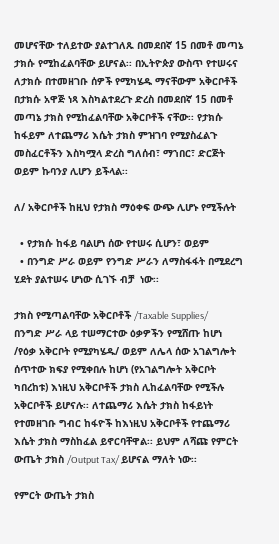መሆናቸው ተለይተው ያልተገለጹ በመደበኛ 15 በመቶ መጣኔ ታክሱ የሚከፈልባቸው ይሆናል፡፡ በኢትዮጵያ ውስጥ የተሠሩና ለታክሱ በተመዘገቡ ሰዎች የሚካሄዱ ማናቸውም አቅርቦቶች በታክሱ አዋጅ ነጻ እስካልተደረጉ ድረስ በመደበኛ 15 በመቶ መጣኔ ታክስ የሚከፈልባቸው አቅርቦቶች ናቸው፡፡ የታክሱ ከፋይም ለተጨማሪ እሴት ታክስ ምዝገባ የሚያስፈልጉ መስፈርቶችን እስካሟላ ድረስ ግለሰብ፣ ማኀበር፣ ድርጅት ወይም ኩባንያ ሊሆን ይችላል፡፡

ለ/ አቅርቦቶች ከዚህ የታክስ ማዕቀፍ ውጭ ሊሆኑ የሚችሉት

  • የታክሱ ከፋይ ባልሆነ ሰው የተሠሩ ሲሆን፣ ወይም
  • በንግድ ሥራ ወይም የንግድ ሥራን ለማስፋፋት በሚደረግ ሂደት ያልተሠሩ ሆነው ሲገኙ ብቻ  ነው፡፡

ታክስ የሚጣልባቸው አቅርቦቶች /Taxable Supplies/
በንግድ ሥራ ላይ ተሠማርተው ዕቃዎችን የሚሸጡ ከሆነ /የዕቃ አቅርቦት የሚያካሄዱ/ ወይም ለሌላ ሰው አገልግሎት ሰጥተው ክፍያ የሚቀበሉ ከሆነ (የአገልግሎት አቅርቦት ካበረከቱ) እነዚህ አቅርቦቶች ታክስ ሊከፈልባቸው የሚችሉ አቅርቦቶች ይሆናሉ፡፡ ለተጨማሪ እሴት ታክስ ከፋይነት የተመዘገቡ ግብር ከፋዮች ከእነዚህ አቅርቦቶች የተጨማሪ እሴት ታክስ ማስከፈል ይኖርባቸዋል፡፡ ይህም ለሻጩ የምርት ውጤት ታክስ /Output Tax/ ይሆናል ማለት ነው፡፡

የምርት ውጤት ታክስ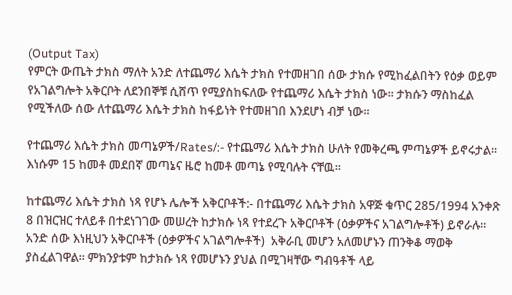(Output Tax)
የምርት ውጤት ታክስ ማለት አንድ ለተጨማሪ እሴት ታክስ የተመዘገበ ሰው ታክሱ የሚከፈልበትን የዕቃ ወይም የአገልግሎት አቅርቦት ለደንበኞቹ ሲሸጥ የሚያስከፍለው የተጨማሪ እሴት ታክስ ነው፡፡ ታክሱን ማስከፈል የሚችለው ሰው ለተጨማሪ እሴት ታክስ ከፋይነት የተመዘገበ እንደሆነ ብቻ ነው፡፡

የተጨማሪ እሴት ታክስ መጣኔዎች/Rates/:- የተጨማሪ እሴት ታክስ ሁለት የመቅረጫ ምጣኔዎች ይኖሩታል፡፡ እነሱም 15 ከመቶ መደበኛ መጣኔና ዜሮ ከመቶ መጣኔ የሚባሉት ናቸዉ፡፡

ከተጨማሪ እሴት ታክስ ነጻ የሆኑ ሌሎች አቅርቦቶች:- በተጨማሪ እሴት ታክስ አዋጅ ቁጥር 285/1994 አንቀጽ 8 በዝርዝር ተለይቶ በተደነገገው መሠረት ከታክሱ ነጻ የተደረጉ አቅርቦቶች (ዕቃዎችና አገልግሎቶች) ይኖራሉ፡፡ አንድ ሰው እነዚህን አቅርቦቶች (ዕቃዎችና አገልግሎቶች)  አቅራቢ መሆን አለመሆኑን ጠንቅቆ ማወቅ ያስፈልገዋል፡፡ ምክንያቱም ከታክሱ ነጻ የመሆኑን ያህል በሚገዛቸው ግብዓቶች ላይ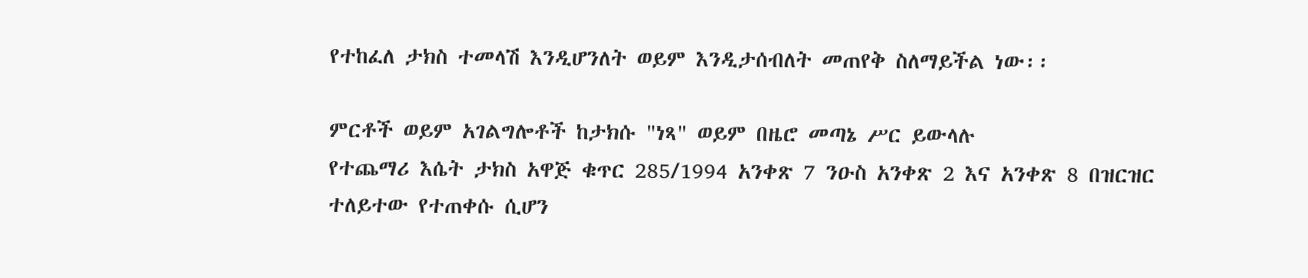የተከፈለ ታክስ ተመላሽ እንዲሆንለት ወይም እንዲታሰብለት መጠየቅ ስለማይችል ነው፡፡

ምርቶች ወይም አገልግሎቶች ከታክሱ "ነጻ" ወይም በዜሮ መጣኔ ሥር ይውላሉ
የተጨማሪ እሴት ታክስ አዋጅ ቁጥር 285/1994 አንቀጽ 7 ንዑስ አንቀጽ 2 እና አንቀጽ 8 በዝርዝር ተለይተው የተጠቀሱ ሲሆን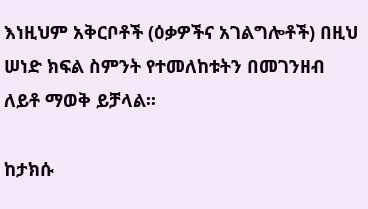እነዚህም አቅርቦቶች (ዕቃዎችና አገልግሎቶች) በዚህ ሠነድ ክፍል ስምንት የተመለከቱትን በመገንዘብ ለይቶ ማወቅ ይቻላል፡፡

ከታክሱ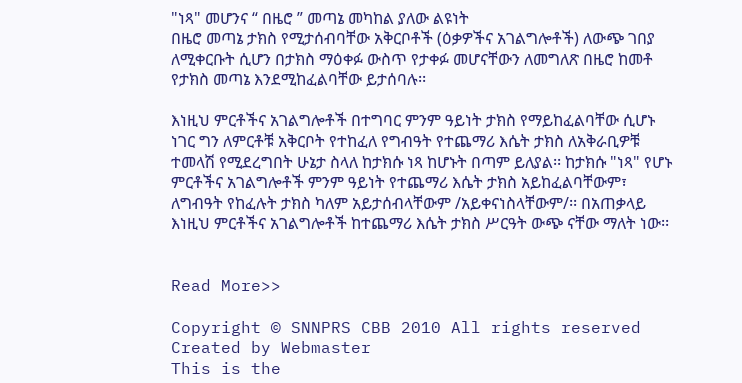"ነጻ" መሆንና “ በዜሮ ” መጣኔ መካከል ያለው ልዩነት
በዜሮ መጣኔ ታክስ የሚታሰብባቸው አቅርቦቶች (ዕቃዎችና አገልግሎቶች) ለውጭ ገበያ ለሚቀርቡት ሲሆን በታክስ ማዕቀፉ ውስጥ የታቀፉ መሆናቸውን ለመግለጽ በዜሮ ከመቶ የታክስ መጣኔ እንደሚከፈልባቸው ይታሰባሉ፡፡

እነዚህ ምርቶችና አገልግሎቶች በተግባር ምንም ዓይነት ታክስ የማይከፈልባቸው ሲሆኑ ነገር ግን ለምርቶቹ አቅርቦት የተከፈለ የግብዓት የተጨማሪ እሴት ታክስ ለአቅራቢዎቹ ተመላሽ የሚደረግበት ሁኔታ ስላለ ከታክሱ ነጻ ከሆኑት በጣም ይለያል፡፡ ከታክሱ "ነጻ" የሆኑ ምርቶችና አገልግሎቶች ምንም ዓይነት የተጨማሪ እሴት ታክስ አይከፈልባቸውም፣ ለግብዓት የከፈሉት ታክስ ካለም አይታሰብላቸውም /አይቀናነስላቸውም/፡፡ በአጠቃላይ እነዚህ ምርቶችና አገልግሎቶች ከተጨማሪ እሴት ታክስ ሥርዓት ውጭ ናቸው ማለት ነው፡፡


Read More>>

Copyright © SNNPRS CBB 2010 All rights reserved
Created by Webmaster
This is the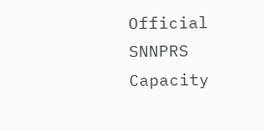Official SNNPRS Capacity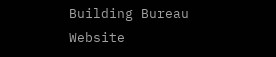Building Bureau Website